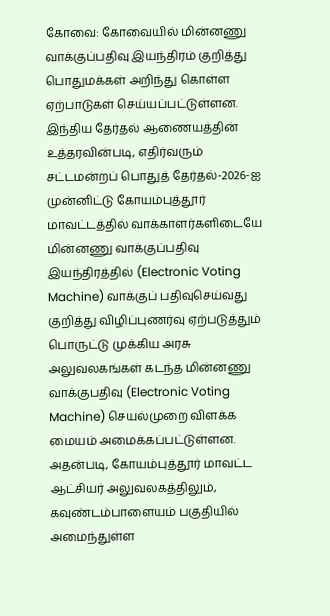கோவை: கோவையில் மின்னணு வாக்குப்பதிவு இயந்திரம் குறித்து பொதுமக்கள் அறிந்து கொள்ள ஏற்பாடுகள் செய்யப்பட்டுள்ளன.
இந்திய தேர்தல் ஆணையத்தின் உத்தரவின்படி, எதிர்வரும் சட்டமன்றப் பொதுத் தேர்தல்-2026-ஐ முன்னிட்டு கோயம்புத்தூர் மாவட்டத்தில் வாக்காளர்களிடையே மின்னணு வாக்குப்பதிவு இயந்திரத்தில் (Electronic Voting Machine) வாக்குப் பதிவுசெய்வது குறித்து விழிப்புணர்வு ஏற்படுத்தும் பொருட்டு முக்கிய அரசு அலுவலகங்கள் கடந்த மின்னணு வாக்குபதிவு (Electronic Voting Machine) செயல்முறை விளக்க மையம் அமைக்கப்பட்டுள்ளன.
அதன்படி, கோயம்புத்தூர் மாவட்ட ஆட்சியர் அலுவலகத்திலும், கவுண்டம்பாளையம் பகுதியில் அமைந்துள்ள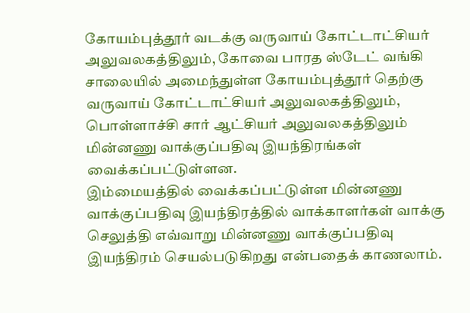கோயம்புத்தூர் வடக்கு வருவாய் கோட்டாட்சியர் அலுவலகத்திலும், கோவை பாரத ஸ்டேட் வங்கி சாலையில் அமைந்துள்ள கோயம்புத்தூர் தெற்கு வருவாய் கோட்டாட்சியர் அலுவலகத்திலும், பொள்ளாச்சி சார் ஆட்சியர் அலுவலகத்திலும் மின்னணு வாக்குப்பதிவு இயந்திரங்கள் வைக்கப்பட்டுள்ளன.
இம்மையத்தில் வைக்கப்பட்டுள்ள மின்னணு வாக்குப்பதிவு இயந்திரத்தில் வாக்காளர்கள் வாக்கு செலுத்தி எவ்வாறு மின்னணு வாக்குப்பதிவு இயந்திரம் செயல்படுகிறது என்பதைக் காணலாம்.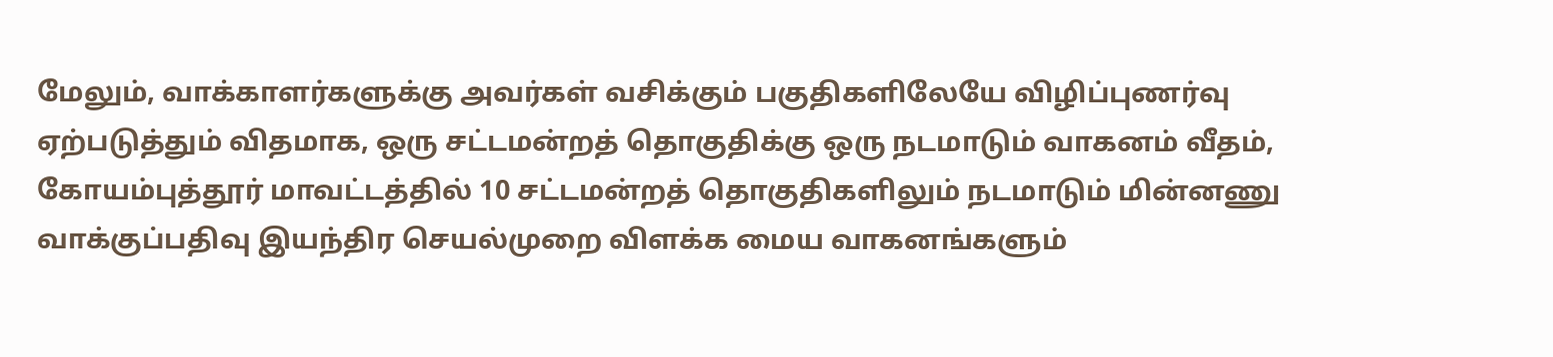மேலும், வாக்காளர்களுக்கு அவர்கள் வசிக்கும் பகுதிகளிலேயே விழிப்புணர்வு ஏற்படுத்தும் விதமாக, ஒரு சட்டமன்றத் தொகுதிக்கு ஒரு நடமாடும் வாகனம் வீதம், கோயம்புத்தூர் மாவட்டத்தில் 10 சட்டமன்றத் தொகுதிகளிலும் நடமாடும் மின்னணு வாக்குப்பதிவு இயந்திர செயல்முறை விளக்க மைய வாகனங்களும்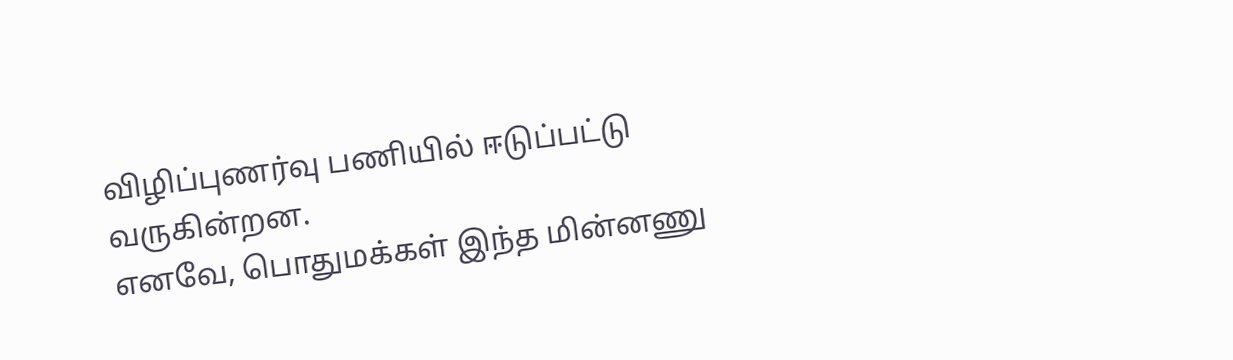விழிப்புணர்வு பணியில் ஈடுப்பட்டு வருகின்றன.
எனவே, பொதுமக்கள் இந்த மின்னணு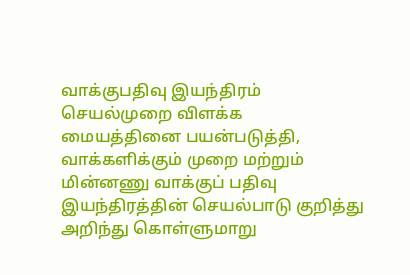வாக்குபதிவு இயந்திரம் செயல்முறை விளக்க மையத்தினை பயன்படுத்தி, வாக்களிக்கும் முறை மற்றும் மின்னணு வாக்குப் பதிவு இயந்திரத்தின் செயல்பாடு குறித்து அறிந்து கொள்ளுமாறு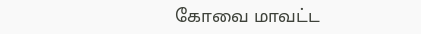கோவை மாவட்ட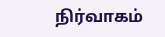நிர்வாகம்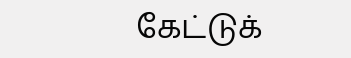கேட்டுக்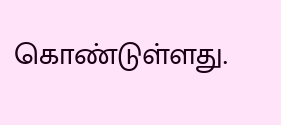கொண்டுள்ளது.